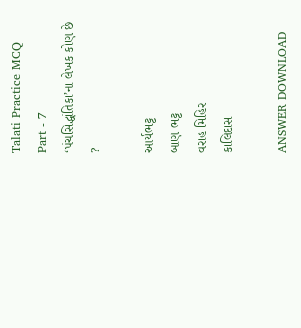Talati Practice MCQ Part - 7
‘પંચસિદ્ધાંતિકા’ના લેખક કોણ છે ?

આર્યભટ્ટ
બાણ ભટ્ટ
વરાહ મિહિર
કાલિદાસ

ANSWER DOWNLOAD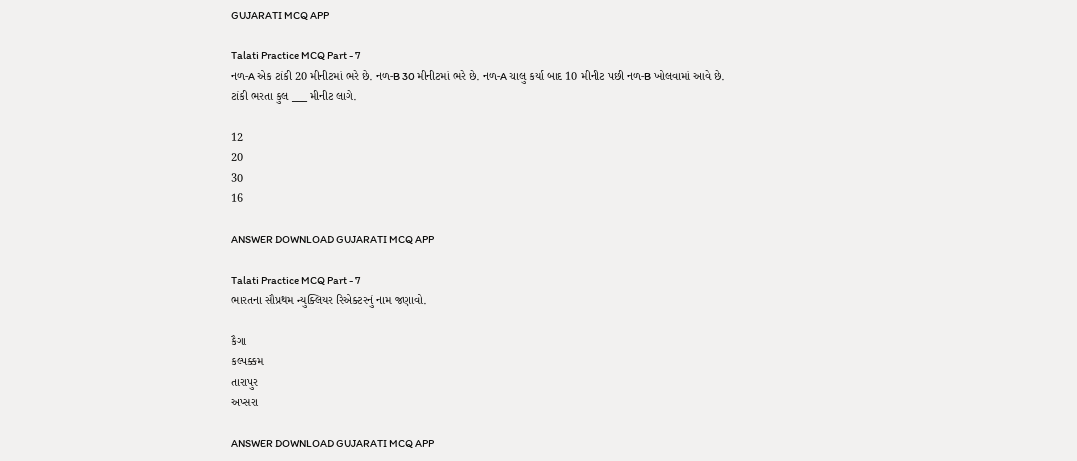GUJARATI MCQ APP

Talati Practice MCQ Part - 7
નળ-A એક ટાંકી 20 મીનીટમાં ભરે છે. નળ-B 30 મીનીટમાં ભરે છે. નળ-A ચાલુ કર્યા બાદ 10 મીનીટ પછી નળ-B ખોલવામાં આવે છે. ટાંકી ભરતા કુલ ___ મીનીટ લાગે.

12
20
30
16

ANSWER DOWNLOAD GUJARATI MCQ APP

Talati Practice MCQ Part - 7
ભારતના સૌપ્રથમ ન્યુક્લિયર રિએક્ટરનું નામ જણાવો.

કૈગા
કલ્પક્કમ
તારાપુર
અપ્સરા

ANSWER DOWNLOAD GUJARATI MCQ APP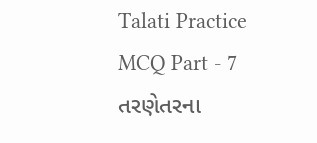Talati Practice MCQ Part - 7
તરણેતરના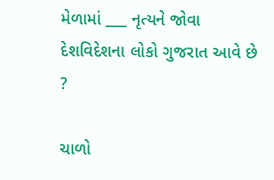મેળામાં ___ નૃત્યને જોવા દેશવિદેશના લોકો ગુજરાત આવે છે ?

ચાળો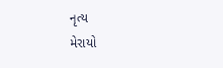નૃત્ય
મેરાયો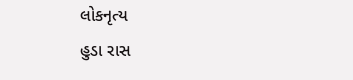લોકનૃત્ય
હુડા રાસ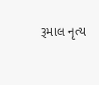રૂમાલ નૃત્ય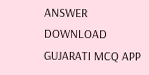ANSWER DOWNLOAD GUJARATI MCQ APP